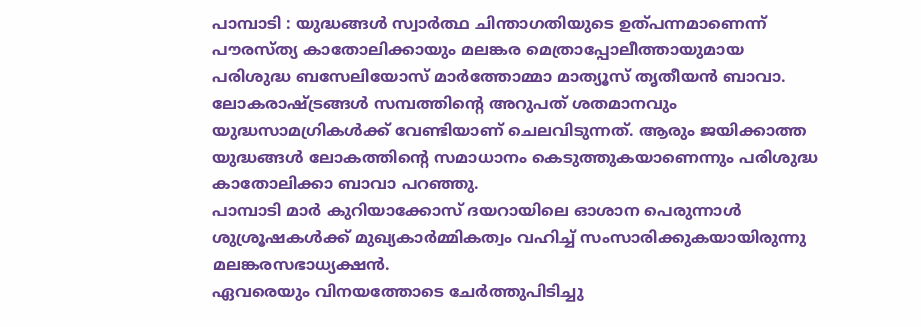പാമ്പാടി : യുദ്ധങ്ങൾ സ്വാർത്ഥ ചിന്താഗതിയുടെ ഉത്പന്നമാണെന്ന് പൗരസ്ത്യ കാതോലിക്കായും മലങ്കര മെത്രാപ്പോലീത്തായുമായ പരിശുദ്ധ ബസേലിയോസ് മാർത്തോമ്മാ മാത്യൂസ് തൃതീയൻ ബാവാ.
ലോകരാഷ്ട്രങ്ങൾ സമ്പത്തിന്റെ അറുപത് ശതമാനവും യുദ്ധസാമഗ്രികൾക്ക് വേണ്ടിയാണ് ചെലവിടുന്നത്. ആരും ജയിക്കാത്ത യുദ്ധങ്ങൾ ലോകത്തിന്റെ സമാധാനം കെടുത്തുകയാണെന്നും പരിശുദ്ധ കാതോലിക്കാ ബാവാ പറഞ്ഞു.
പാമ്പാടി മാർ കുറിയാക്കോസ് ദയറായിലെ ഓശാന പെരുന്നാൾ ശുശ്രൂഷകൾക്ക് മുഖ്യകാർമ്മികത്വം വഹിച്ച് സംസാരിക്കുകയായിരുന്നു മലങ്കരസഭാധ്യക്ഷൻ.
ഏവരെയും വിനയത്തോടെ ചേർത്തുപിടിച്ചു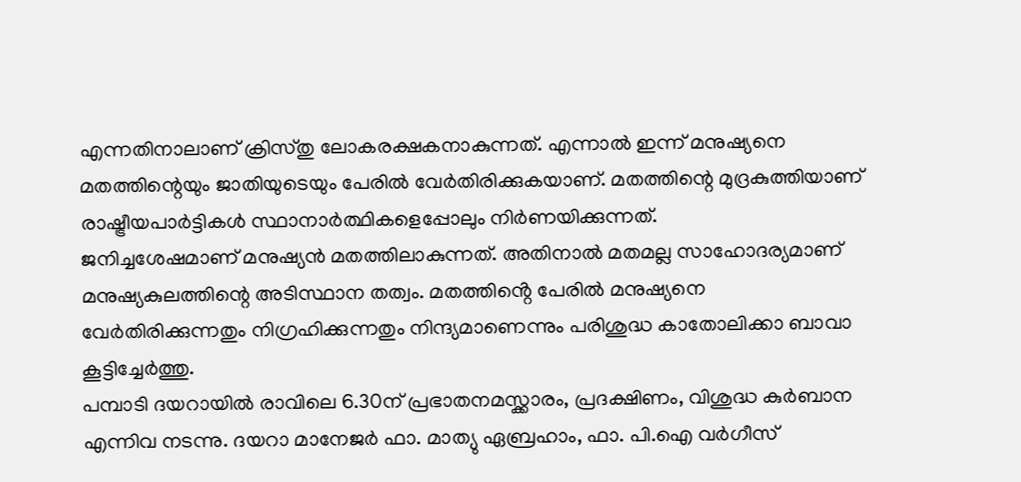എന്നതിനാലാണ് ക്രിസ്തു ലോകരക്ഷകനാകുന്നത്. എന്നാൽ ഇന്ന് മനുഷ്യനെ മതത്തിന്റെയും ജാതിയുടെയും പേരിൽ വേർതിരിക്കുകയാണ്. മതത്തിന്റെ മുദ്രകുത്തിയാണ് രാഷ്ട്രീയപാർട്ടികൾ സ്ഥാനാർത്ഥികളെപ്പോലും നിർണയിക്കുന്നത്.
ജനിച്ചശേഷമാണ് മനുഷ്യൻ മതത്തിലാകുന്നത്. അതിനാൽ മതമല്ല സാഹോദര്യമാണ് മനുഷ്യകുലത്തിന്റെ അടിസ്ഥാന തത്വം. മതത്തിൻ്റെ പേരിൽ മനുഷ്യനെ വേർതിരിക്കുന്നതും നിഗ്രഹിക്കുന്നതും നിന്ദ്യമാണെന്നും പരിശുദ്ധ കാതോലിക്കാ ബാവാ കൂട്ടിച്ചേർത്തു.
പമ്പാടി ദയറായിൽ രാവിലെ 6.30ന് പ്രഭാതനമസ്ക്കാരം, പ്രദക്ഷിണം, വിശുദ്ധ കുർബാന എന്നിവ നടന്നു. ദയറാ മാനേജർ ഫാ. മാത്യു ഏബ്രഹാം, ഫാ. പി.ഐ വർഗീസ്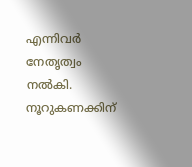എന്നിവർ നേതൃത്വം നൽകി. നൂറുകണക്കിന്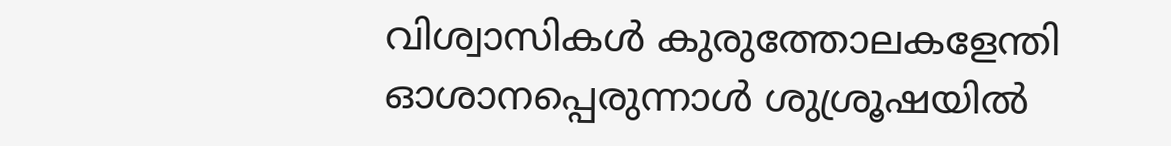വിശ്വാസികൾ കുരുത്തോലകളേന്തി ഓശാനപ്പെരുന്നാൾ ശുശ്രൂഷയിൽ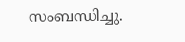സംബന്ധിച്ചു.